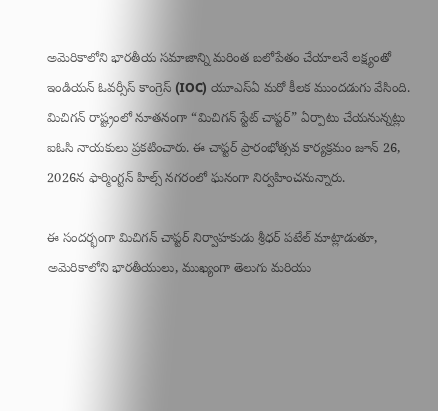అమెరికాలోని భారతీయ సమాజాన్ని మరింత బలోపేతం చేయాలనే లక్ష్యంతో ఇండియన్ ఓవర్సీస్ కాంగ్రెస్ (IOC) యూఎస్ఏ మరో కీలక ముందడుగు వేసింది. మిచిగన్ రాష్ట్రంలో నూతనంగా “మిచిగన్ స్టేట్ చాప్టర్” ఏర్పాటు చేయనున్నట్లు ఐఓసి నాయకులు ప్రకటించారు. ఈ చాప్టర్ ప్రారంభోత్సవ కార్యక్రమం జూన్ 26, 2026న ఫార్మింగ్టన్ హిల్స్ నగరంలో ఘనంగా నిర్వహించనున్నారు.

ఈ సందర్భంగా మిచిగన్ చాప్టర్ నిర్వాహకుడు శ్రీధర్ పటేల్ మాట్లాడుతూ, అమెరికాలోని భారతీయులు, ముఖ్యంగా తెలుగు మరియు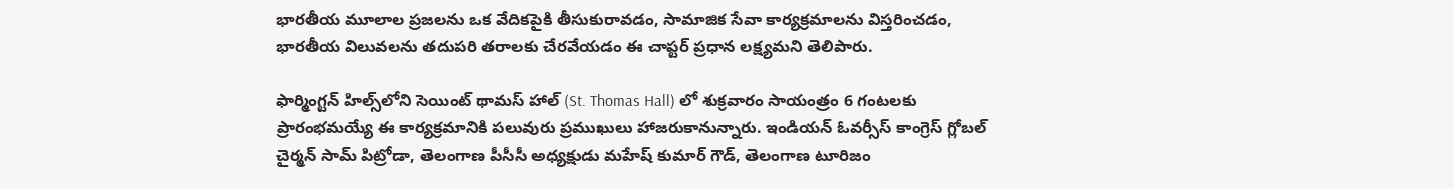భారతీయ మూలాల ప్రజలను ఒక వేదికపైకి తీసుకురావడం, సామాజిక సేవా కార్యక్రమాలను విస్తరించడం, భారతీయ విలువలను తదుపరి తరాలకు చేరవేయడం ఈ చాప్టర్ ప్రధాన లక్ష్యమని తెలిపారు.

ఫార్మింగ్టన్ హిల్స్‌లోని సెయింట్ థామస్ హాల్ (St. Thomas Hall) లో శుక్రవారం సాయంత్రం 6 గంటలకు ప్రారంభమయ్యే ఈ కార్యక్రమానికి పలువురు ప్రముఖులు హాజరుకానున్నారు. ఇండియన్ ఓవర్సీస్ కాంగ్రెస్ గ్లోబల్ చైర్మన్ సామ్ పిట్రోడా, తెలంగాణ పీసీసీ అధ్యక్షుడు మహేష్ కుమార్ గౌడ్, తెలంగాణ టూరిజం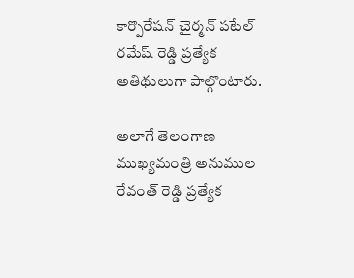కార్పొరేషన్ చైర్మన్ పటేల్ రమేష్ రెడ్డి ప్రత్యేక అతిథులుగా పాల్గొంటారు.

అలాగే తెలంగాణ ముఖ్యమంత్రి అనుముల రేవంత్ రెడ్డి ప్రత్యేక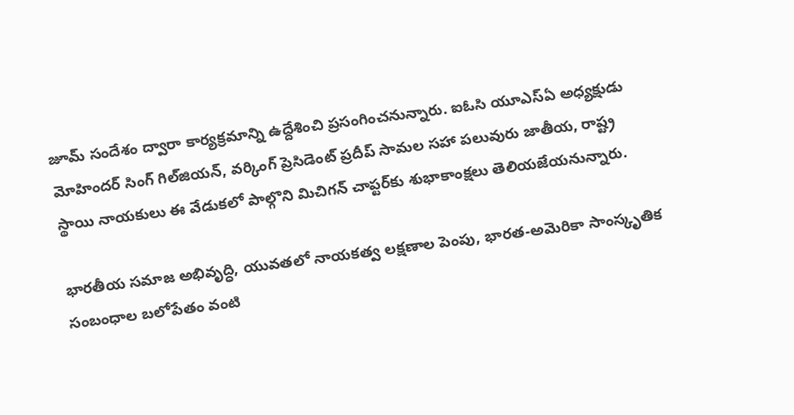జూమ్ సందేశం ద్వారా కార్యక్రమాన్ని ఉద్దేశించి ప్రసంగించనున్నారు. ఐఓసి యూఎస్ఏ అధ్యక్షుడు మోహిందర్ సింగ్ గిల్‌జియన్, వర్కింగ్ ప్రెసిడెంట్ ప్రదీప్ సామల సహా పలువురు జాతీయ, రాష్ట్ర స్థాయి నాయకులు ఈ వేడుకలో పాల్గొని మిచిగన్ చాప్టర్‌కు శుభాకాంక్షలు తెలియజేయనున్నారు.

భారతీయ సమాజ అభివృద్ధి, యువతలో నాయకత్వ లక్షణాల పెంపు, భారత-అమెరికా సాంస్కృతిక సంబంధాల బలోపేతం వంటి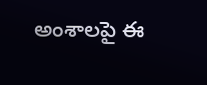అంశాలపై ఈ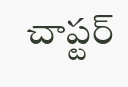చాప్టర్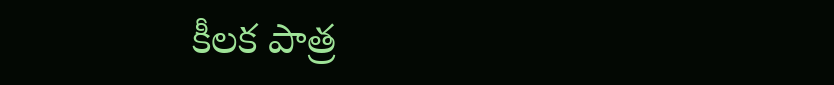కీలక పాత్ర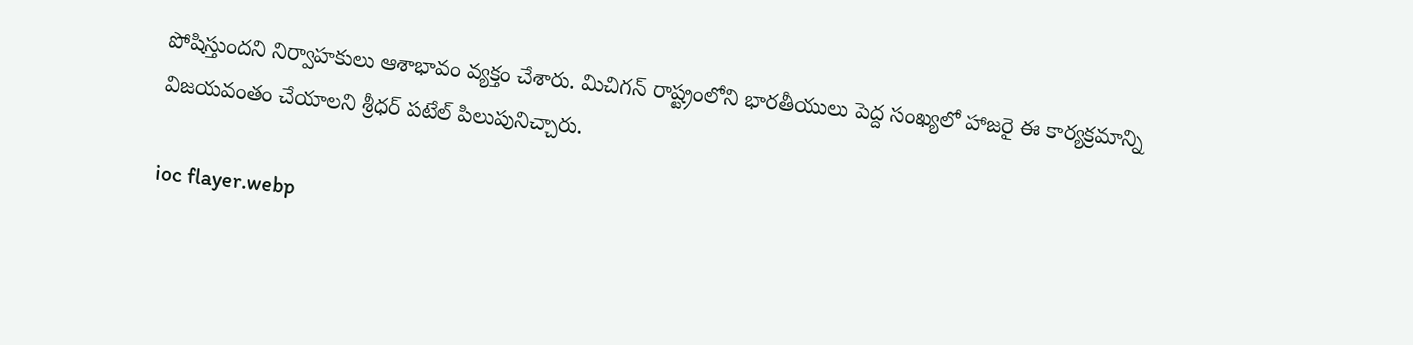పోషిస్తుందని నిర్వాహకులు ఆశాభావం వ్యక్తం చేశారు. మిచిగన్ రాష్ట్రంలోని భారతీయులు పెద్ద సంఖ్యలో హాజరై ఈ కార్యక్రమాన్ని విజయవంతం చేయాలని శ్రీధర్ పటేల్ పిలుపునిచ్చారు.

ioc flayer.webp